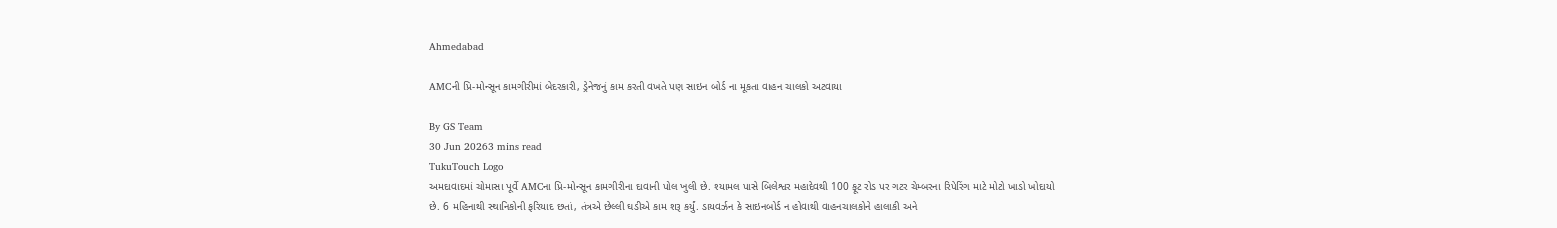Ahmedabad

AMCની પ્રિ-મોન્સૂન કામગીરીમાં બેદરકારી, ડ્રેનેજનું કામ કરતી વખતે પણ સાઇન બોર્ડ ના મૂકતા વાહન ચાલકો અટવાયા

By GS Team
30 Jun 20263 mins read
TukuTouch Logo
અમદાવાદમાં ચોમાસા પૂર્વે AMCના પ્રિ-મોન્સૂન કામગીરીના દાવાની પોલ ખુલી છે. શ્યામલ પાસે બિલેશ્વર મહાદેવથી 100 ફૂટ રોડ પર ગટર ચેમ્બરના રિપેરિંગ માટે મોટો ખાડો ખોદાયો છે. 6 મહિનાથી સ્થાનિકોની ફરિયાદ છતાં, તંત્રએ છેલ્લી ઘડીએ કામ શરૂ કર્યું. ડાયવર્ઝન કે સાઇનબોર્ડ ન હોવાથી વાહનચાલકોને હાલાકી અને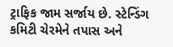ટ્રાફિક જામ સર્જાય છે. સ્ટેન્ડિંગ કમિટી ચેરમેને તપાસ અને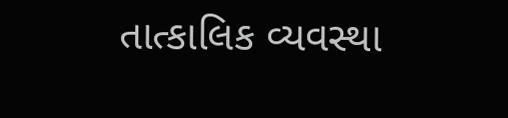તાત્કાલિક વ્યવસ્થા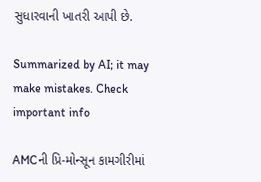સુધારવાની ખાતરી આપી છે.

Summarized by AI; it may make mistakes. Check important info

AMCની પ્રિ-મોન્સૂન કામગીરીમાં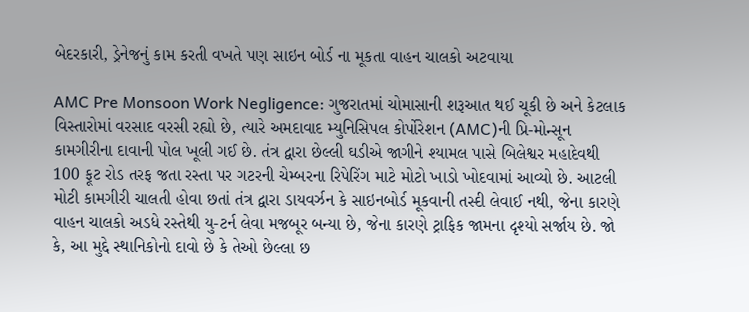બેદરકારી, ડ્રેનેજનું કામ કરતી વખતે પણ સાઇન બોર્ડ ના મૂકતા વાહન ચાલકો અટવાયા

AMC Pre Monsoon Work Negligence: ગુજરાતમાં ચોમાસાની શરૂઆત થઈ ચૂકી છે અને કેટલાક વિસ્તારોમાં વરસાદ વરસી રહ્યો છે, ત્યારે અમદાવાદ મ્યુનિસિપલ કોર્પોરેશન (AMC)ની પ્રિ-મોન્સૂન કામગીરીના દાવાની પોલ ખૂલી ગઈ છે. તંત્ર દ્વારા છેલ્લી ઘડીએ જાગીને શ્યામલ પાસે બિલેશ્વર મહાદેવથી 100 ફૂટ રોડ તરફ જતા રસ્તા પર ગટરની ચેમ્બરના રિપેરિંગ માટે મોટો ખાડો ખોદવામાં આવ્યો છે. આટલી મોટી કામગીરી ચાલતી હોવા છતાં તંત્ર દ્વારા ડાયવર્ઝન કે સાઇનબોર્ડ મૂકવાની તસ્દી લેવાઈ નથી, જેના કારણે વાહન ચાલકો અડધે રસ્તેથી યુ-ટર્ન લેવા મજબૂર બન્યા છે, જેના કારણે ટ્રાફિક જામના દૃશ્યો સર્જાય છે. જો કે, આ મુદ્દે સ્થાનિકોનો દાવો છે કે તેઓ છેલ્લા છ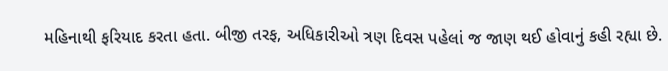મહિનાથી ફરિયાદ કરતા હતા. બીજી તરફ, અધિકારીઓ ત્રણ દિવસ પહેલાં જ જાણ થઈ હોવાનું કહી રહ્યા છે.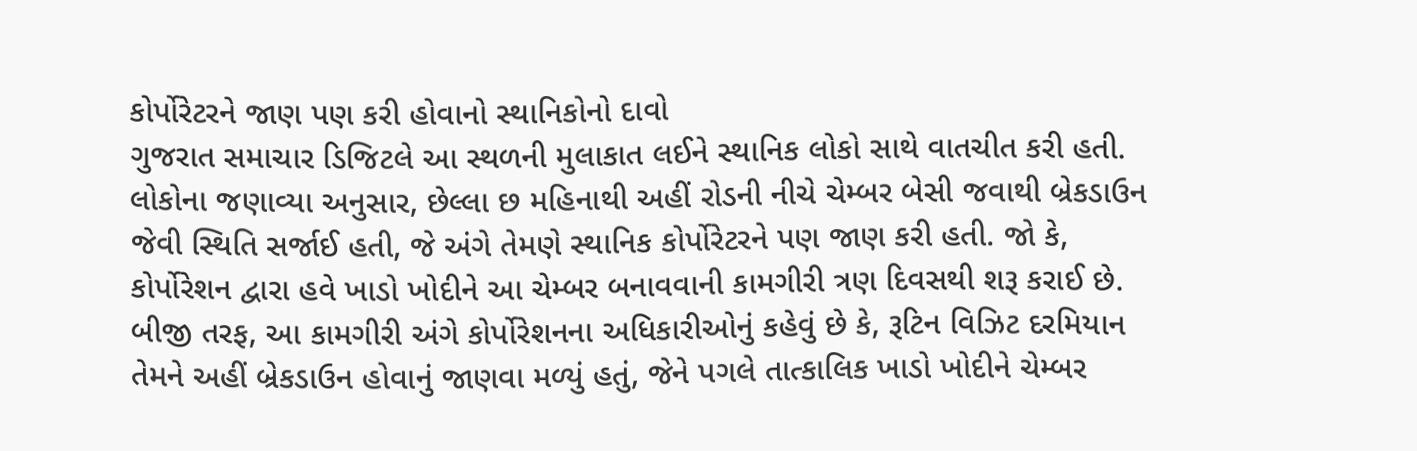કોર્પોરેટરને જાણ પણ કરી હોવાનો સ્થાનિકોનો દાવો
ગુજરાત સમાચાર ડિજિટલે આ સ્થળની મુલાકાત લઈને સ્થાનિક લોકો સાથે વાતચીત કરી હતી. લોકોના જણાવ્યા અનુસાર, છેલ્લા છ મહિનાથી અહીં રોડની નીચે ચેમ્બર બેસી જવાથી બ્રેકડાઉન જેવી સ્થિતિ સર્જાઈ હતી, જે અંગે તેમણે સ્થાનિક કોર્પોરેટરને પણ જાણ કરી હતી. જો કે, કોર્પોરેશન દ્વારા હવે ખાડો ખોદીને આ ચેમ્બર બનાવવાની કામગીરી ત્રણ દિવસથી શરૂ કરાઈ છે. બીજી તરફ, આ કામગીરી અંગે કોર્પોરેશનના અધિકારીઓનું કહેવું છે કે, રૂટિન વિઝિટ દરમિયાન તેમને અહીં બ્રેકડાઉન હોવાનું જાણવા મળ્યું હતું, જેને પગલે તાત્કાલિક ખાડો ખોદીને ચેમ્બર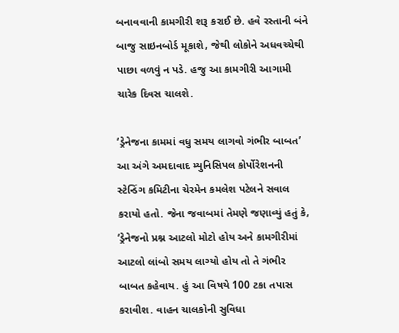બનાવવાની કામગીરી શરૂ કરાઈ છે. હવે રસ્તાની બંને બાજુ સાઇનબોર્ડ મૂકાશે, જેથી લોકોને અધવચ્ચેથી પાછા વળવું ન પડે. હજુ આ કામગીરી આગામી ચારેક દિવસ ચાલશે.

‘ડ્રેનેજના કામમાં વધુ સમય લાગવો ગંભીર બાબત’
આ અંગે અમદાવાદ મ્યુનિસિપલ કોર્પોરેશનની સ્ટેન્ડિંગ કમિટીના ચેરમેન કમલેશ પટેલને સવાલ કરાયો હતો. જેના જવાબમાં તેમણે જણાવ્યું હતું કે, ‘ડ્રેનેજનો પ્રશ્ન આટલો મોટો હોય અને કામગીરીમાં આટલો લાંબો સમય લાગ્યો હોય તો તે ગંભીર બાબત કહેવાય. હું આ વિષયે 100 ટકા તપાસ કરાવીશ. વાહન ચાલકોની સુવિધા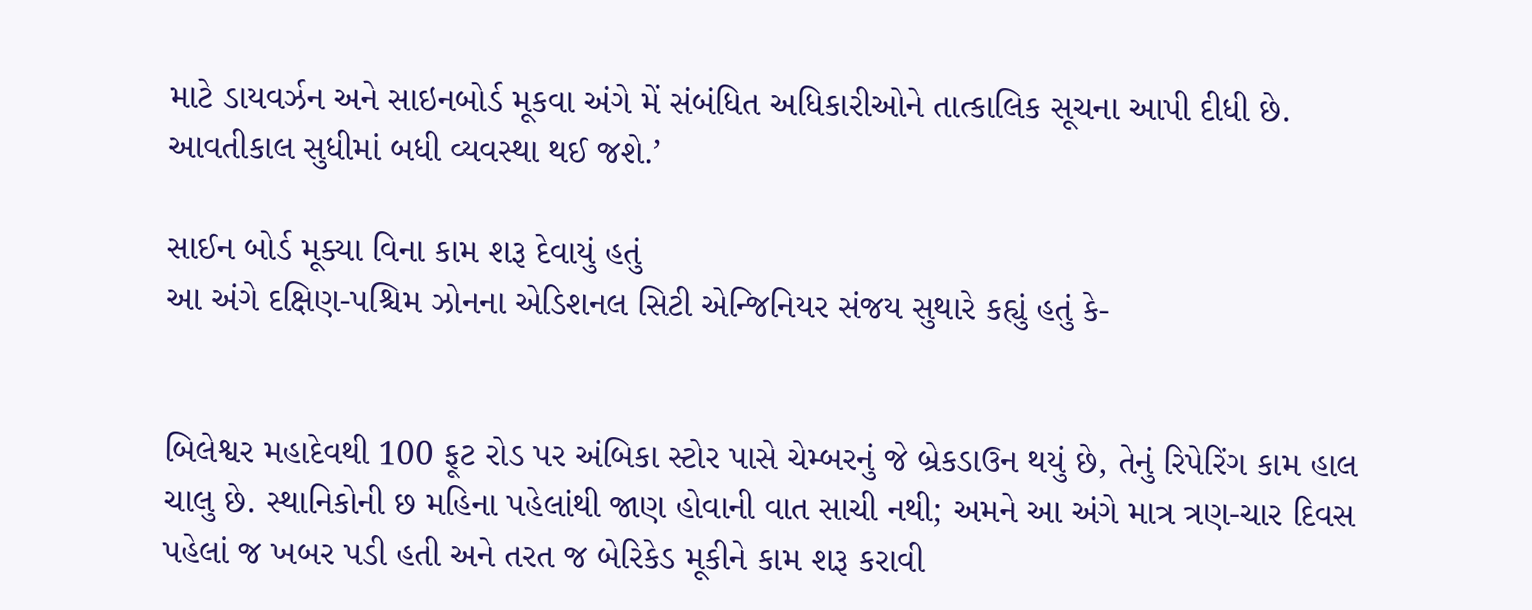માટે ડાયવર્ઝન અને સાઇનબોર્ડ મૂકવા અંગે મેં સંબંધિત અધિકારીઓને તાત્કાલિક સૂચના આપી દીધી છે. આવતીકાલ સુધીમાં બધી વ્યવસ્થા થઈ જશે.’

સાઈન બોર્ડ મૂક્યા વિના કામ શરૂ દેવાયું હતું
આ અંગે દક્ષિણ-પશ્ચિમ ઝોનના એડિશનલ સિટી એન્જિનિયર સંજય સુથારે કહ્યું હતું કે-


બિલેશ્વર મહાદેવથી 100 ફૂટ રોડ પર અંબિકા સ્ટોર પાસે ચેમ્બરનું જે બ્રેકડાઉન થયું છે, તેનું રિપેરિંગ કામ હાલ ચાલુ છે. સ્થાનિકોની છ મહિના પહેલાંથી જાણ હોવાની વાત સાચી નથી; અમને આ અંગે માત્ર ત્રણ-ચાર દિવસ પહેલાં જ ખબર પડી હતી અને તરત જ બેરિકેડ મૂકીને કામ શરૂ કરાવી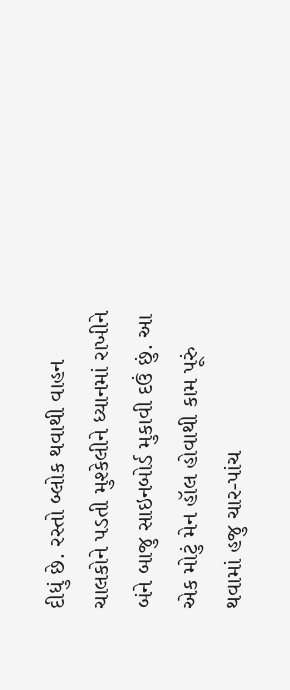દીધું છે. રસ્તો બ્લોક થવાથી વાહન ચાલકોને પડતી મુશ્કેલીને ધ્યાનમાં રાખીને બંને બાજુ સાઇનબોર્ડ મુકાવી દઉં છું. આ એક મોટું મેન હૉલ હોવાથી કામ પૂરું થવામાં હજુ ચાર-પાંચ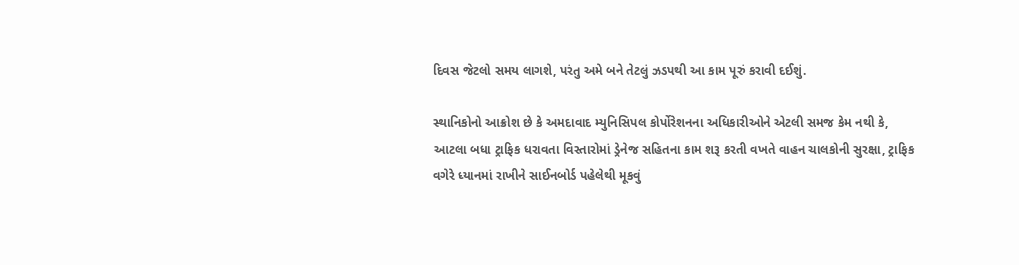દિવસ જેટલો સમય લાગશે, પરંતુ અમે બને તેટલું ઝડપથી આ કામ પૂરું કરાવી દઈશું.

સ્થાનિકોનો આક્રોશ છે કે અમદાવાદ મ્યુનિસિપલ કોર્પોરેશનના અધિકારીઓને એટલી સમજ કેમ નથી કે, આટલા બધા ટ્રાફિક ધરાવતા વિસ્તારોમાં ડ્રેનેજ સહિતના કામ શરૂ કરતી વખતે વાહન ચાલકોની સુરક્ષા, ટ્રાફિક વગેરે ધ્યાનમાં રાખીને સાઈનબોર્ડ પહેલેથી મૂકવું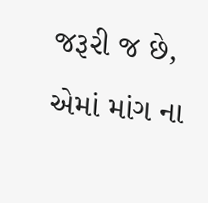જરૂરી જ છે, એમાં માંગ ના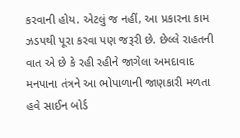કરવાની હોય. એટલું જ નહીં, આ પ્રકારના કામ ઝડપથી પૂરા કરવા પણ જરૂરી છે. છેલ્લે રાહતની વાત એ છે કે રહી રહીને જાગેલા અમદાવાદ મનપાના તંત્રને આ ભોપાળાની જાણકારી મળતા હવે સાઈન બોર્ડ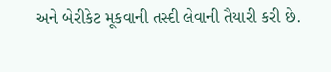અને બેરીકેટ મૂકવાની તસ્દી લેવાની તૈયારી કરી છે.